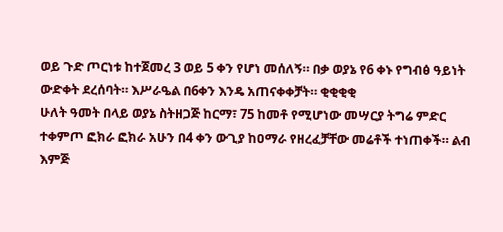ወይ ጉድ ጦርነቱ ከተጀመረ 3 ወይ 5 ቀን የሆነ መሰለኝ። በቃ ወያኔ የ6 ቀኑ የግብፅ ዓይነት ውድቀት ደረሰባት። እሥራዔል በ6ቀን እንዴ አጠናቀቀቻት። ቂቂቂቂ
ሁለት ዓመት በላይ ወያኔ ስትዘጋጅ ከርማ፣ 75 ከመቶ የሚሆነው መሣርያ ትግሬ ምድር ተቀምጦ ፎክራ ፎክራ አሁን በ4 ቀን ውጊያ ከዐማራ የዘረፈቻቸው መሬቶች ተነጠቀች። ልብ እምጅ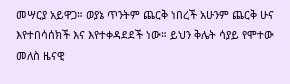መሣርያ አይዋጋ። ወያኔ ጥንትም ጨርቅ ነበረች አሁንም ጨርቅ ሁና እየተበሳሰክች እና እየተቀዳደደች ነው። ይህን ቅሌት ሳያይ የሞተው መለስ ዜናዊ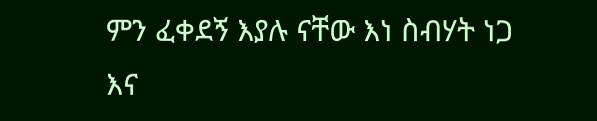ምን ፈቀደኝ እያሉ ናቸው እነ ስብሃት ነጋ እና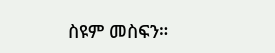ስዩም መስፍን።